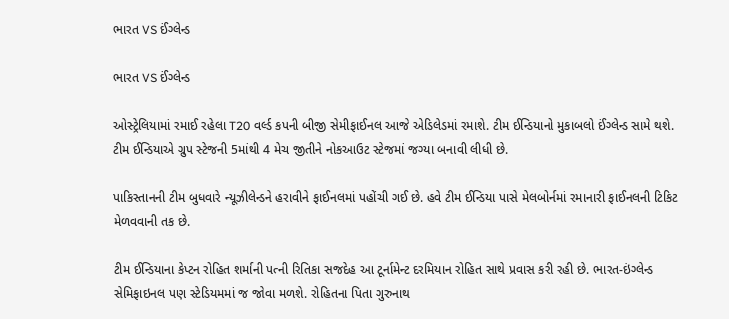ભારત VS ઈંગ્લેન્ડ

ભારત VS ઈંગ્લેન્ડ

ઓસ્ટ્રેલિયામાં રમાઈ રહેલા T20 વર્લ્ડ કપની બીજી સેમીફાઈનલ આજે એડિલેડમાં રમાશે. ટીમ ઈન્ડિયાનો મુકાબલો ઈંગ્લેન્ડ સામે થશે. ટીમ ઈન્ડિયાએ ગ્રુપ સ્ટેજની 5માંથી 4 મેચ જીતીને નોકઆઉટ સ્ટેજમાં જગ્યા બનાવી લીધી છે.

પાકિસ્તાનની ટીમ બુધવારે ન્યૂઝીલેન્ડને હરાવીને ફાઈનલમાં પહોંચી ગઈ છે. હવે ટીમ ઈન્ડિયા પાસે મેલબોર્નમાં રમાનારી ફાઈનલની ટિકિટ મેળવવાની તક છે.

ટીમ ઈન્ડિયાના કેપ્ટન રોહિત શર્માની પત્ની રિતિકા સજદેહ આ ટૂર્નામેન્ટ દરમિયાન રોહિત સાથે પ્રવાસ કરી રહી છે. ભારત-ઇંગ્લેન્ડ સેમિફાઇનલ પણ સ્ટેડિયમમાં જ જોવા મળશે. રોહિતના પિતા ગુરુનાથ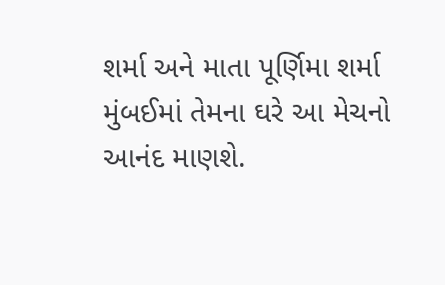શર્મા અને માતા પૂર્ણિમા શર્મા મુંબઈમાં તેમના ઘરે આ મેચનો આનંદ માણશે.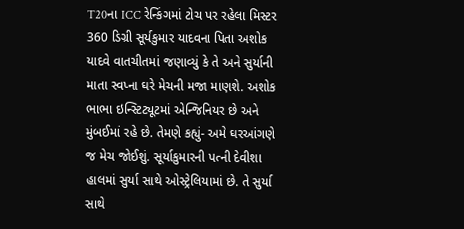T20ના ICC રેન્કિંગમાં ટોચ પર રહેલા મિસ્ટર 360 ડિગ્રી સૂર્યકુમાર યાદવના પિતા અશોક યાદવે વાતચીતમાં જણાવ્યું કે તે અને સુર્યાની માતા સ્વપ્ના ઘરે મેચની મજા માણશે. અશોક ભાભા ઇન્સ્ટિટ્યૂટમાં એન્જિનિયર છે અને મુંબઈમાં રહે છે. તેમણે કહ્યું- અમે ઘરઆંગણે જ મેચ જોઈશું. સૂર્યાકુમારની પત્ની દેવીશા હાલમાં સુર્યા સાથે ઓસ્ટ્રેલિયામાં છે. તે સુર્યા સાથે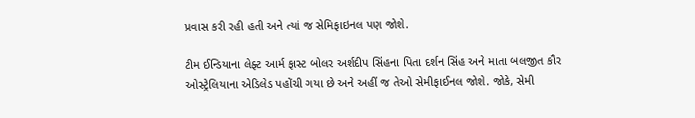પ્રવાસ કરી રહી હતી અને ત્યાં જ સેમિફાઇનલ પણ જોશે.

ટીમ ઈન્ડિયાના લેફ્ટ આર્મ ફાસ્ટ બોલર અર્શદીપ સિંહના પિતા દર્શન સિંહ અને માતા બલજીત કૌર ઓસ્ટ્રેલિયાના એડિલેડ પહોંચી ગયા છે અને અહીં જ તેઓ સેમીફાઈનલ જોશે. જોકે, સેમી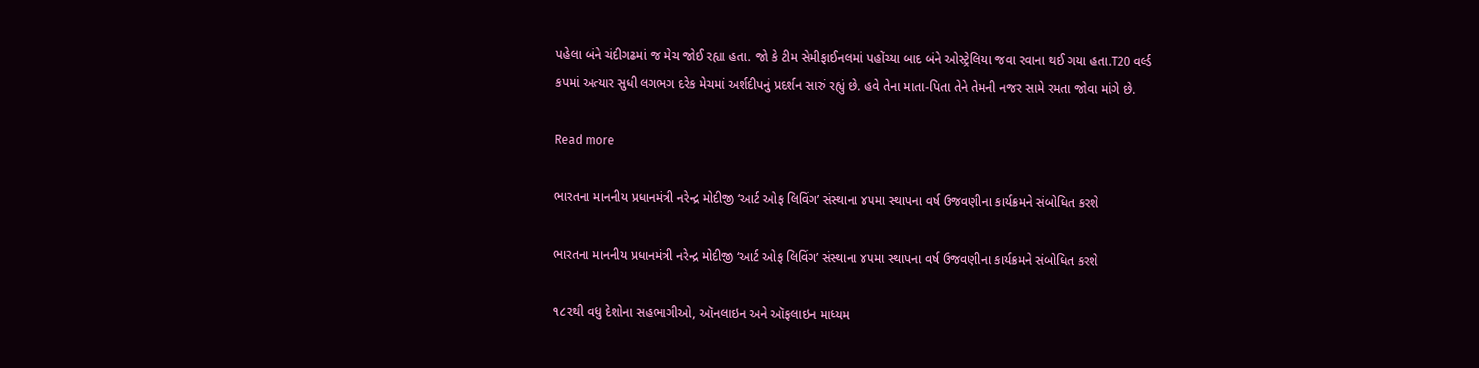પહેલા બંને ચંદીગઢમાં જ મેચ જોઈ રહ્યા હતા. જો કે ટીમ સેમીફાઈનલમાં પહોંચ્યા બાદ બંને ઓસ્ટ્રેલિયા જવા રવાના થઈ ગયા હતા.T20 વર્લ્ડ કપમાં અત્યાર સુધી લગભગ દરેક મેચમાં અર્શદીપનું પ્રદર્શન સારું રહ્યું છે. હવે તેના માતા-પિતા તેને તેમની નજર સામે રમતા જોવા માંગે છે.

Read more

ભારતના માનનીય પ્રધાનમંત્રી નરેન્દ્ર મોદીજી ‘આર્ટ ઓફ લિવિંગ’ સંસ્થાના ૪૫મા સ્થાપના વર્ષ ઉજવણીના કાર્યક્રમને સંબોધિત કરશે

ભારતના માનનીય પ્રધાનમંત્રી નરેન્દ્ર મોદીજી ‘આર્ટ ઓફ લિવિંગ’ સંસ્થાના ૪૫મા સ્થાપના વર્ષ ઉજવણીના કાર્યક્રમને સંબોધિત કરશે

૧૮૨થી વધુ દેશોના સહભાગીઓ, ઑનલાઇન અને ઑફલાઇન માધ્યમ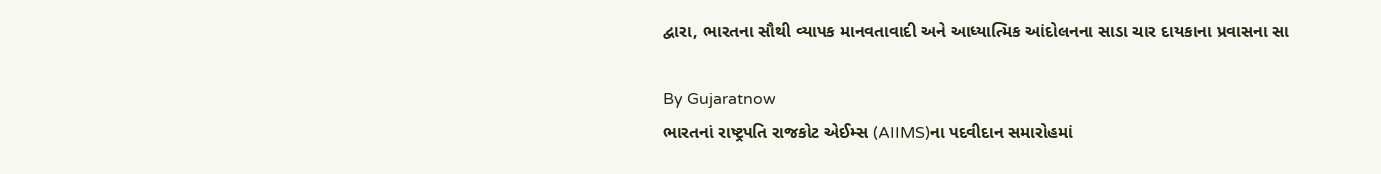દ્વારા, ભારતના સૌથી વ્યાપક માનવતાવાદી અને આધ્યાત્મિક આંદોલનના સાડા ચાર દાયકાના પ્રવાસના સા

By Gujaratnow
ભારતનાં રાષ્ટ્રપતિ રાજકોટ એઈમ્સ (AIIMS)ના પદવીદાન સમારોહમાં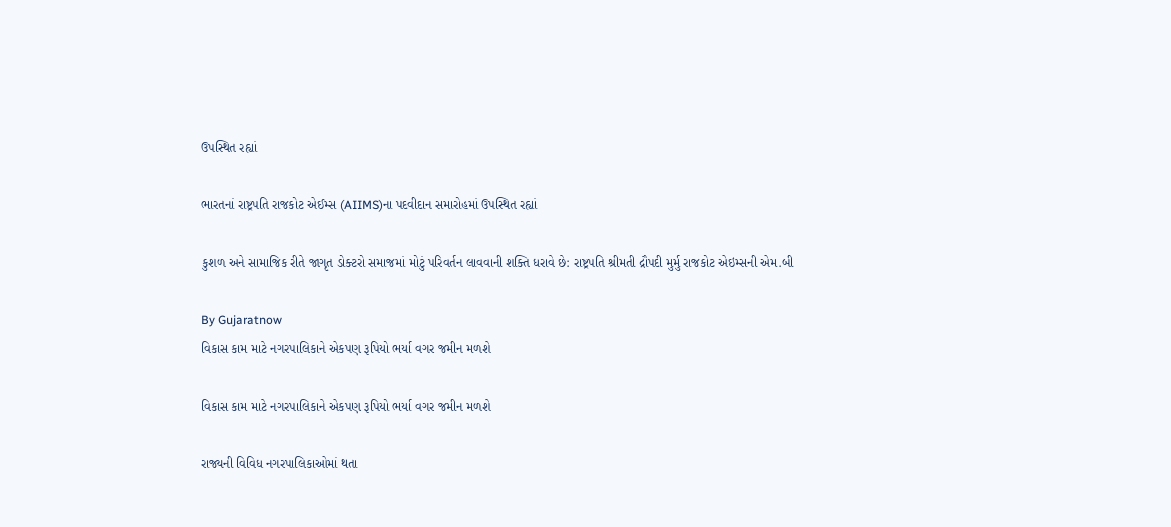ઉપસ્થિત રહ્યાં

ભારતનાં રાષ્ટ્રપતિ રાજકોટ એઈમ્સ (AIIMS)ના પદવીદાન સમારોહમાં ઉપસ્થિત રહ્યાં

કુશળ અને સામાજિક રીતે જાગૃત ડોક્ટરો સમાજમાં મોટું પરિવર્તન લાવવાની શક્તિ ધરાવે છે: રાષ્ટ્રપતિ શ્રીમતી દ્રૌપદી મુર્મુ રાજકોટ એઇમ્સની એમ.બી

By Gujaratnow
વિકાસ કામ માટે નગરપાલિકાને એકપણ રૂપિયો ભર્યા વગર જમીન મળશે

વિકાસ કામ માટે નગરપાલિકાને એકપણ રૂપિયો ભર્યા વગર જમીન મળશે

રાજ્યની વિવિધ નગરપાલિકાઓમાં થતા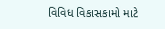વિવિધ વિકાસકામો માટે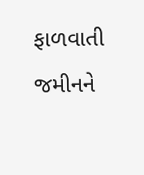ફાળવાતી જમીનને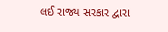લઈ રાજ્ય સરકાર દ્વારા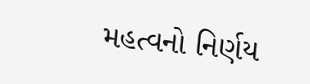મહત્વનો નિર્ણય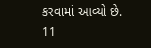કરવામાં આવ્યો છે. 11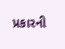પ્રકારની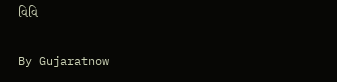વિવિ

By Gujaratnow